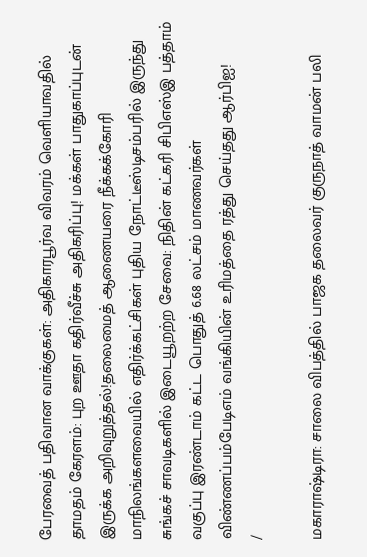பேரவைத் பதிவான வாக்குகள்: அதிகாரபூர்வ விவரம் வெளியாவதில் தாமதம் கேரளம்: புற ஊதா கதிர்வீச்சு அதிகரிப்பு! மக்கள் பாதுகாப்புடன் இருக்க அறிவுறுத்தல்!தலைமைத் ஆணையரை நீக்கக்கோரி மாநிலங்களவையில் எதிர்க்கட்சிகள் புதிய நோட்டீஸ்டிசம்பரில் இருந்து சுங்கச் சாவடிகளில் இடையூறற்ற சேவை: நிதின் கட்கரி சிபிஎஸ்இ பத்தாம் வகுப்பு இரண்டாம் கட்ட பொதுத் 6.68 லட்சம் மாணவர்கள் விண்ணப்பம்பேடிஎம் வங்கியின் உரிமத்தை ரத்து செய்தது ஆர்பிஐ!
/

மகாராஷ்டிரா: சாலை விபத்தில் பாஜக தலைவர் குருநாத் வாமன் பலி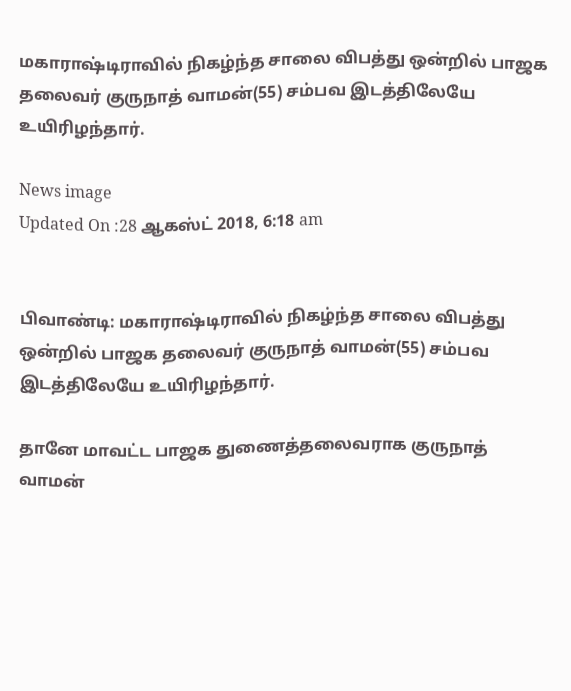மகாராஷ்டிராவில் நிகழ்ந்த சாலை விபத்து ஒன்றில் பாஜக தலைவர் குருநாத் வாமன்(55) சம்பவ இடத்திலேயே உயிரிழந்தார்.

News image
Updated On :28 ஆகஸ்ட் 2018, 6:18 am


பிவாண்டி: மகாராஷ்டிராவில் நிகழ்ந்த சாலை விபத்து ஒன்றில் பாஜக தலைவர் குருநாத் வாமன்(55) சம்பவ இடத்திலேயே உயிரிழந்தார்.

தானே மாவட்ட பாஜக துணைத்தலைவராக குருநாத் வாமன்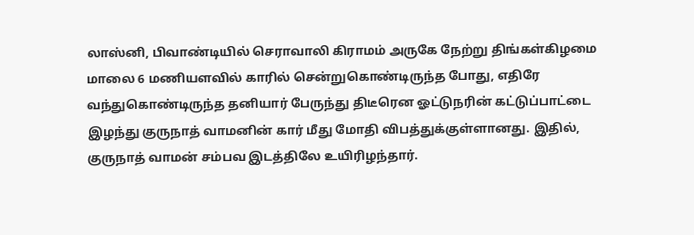லாஸ்னி, பிவாண்டியில் செராவாலி கிராமம் அருகே நேற்று திங்கள்கிழமை மாலை 6 மணியளவில் காரில் சென்றுகொண்டிருந்த போது, எதிரே வந்துகொண்டிருந்த தனியார் பேருந்து திடீரென ஓட்டுநரின் கட்டுப்பாட்டை இழந்து குருநாத் வாமனின் கார் மீது மோதி விபத்துக்குள்ளானது. இதில், குருநாத் வாமன் சம்பவ இடத்திலே உயிரிழந்தார்.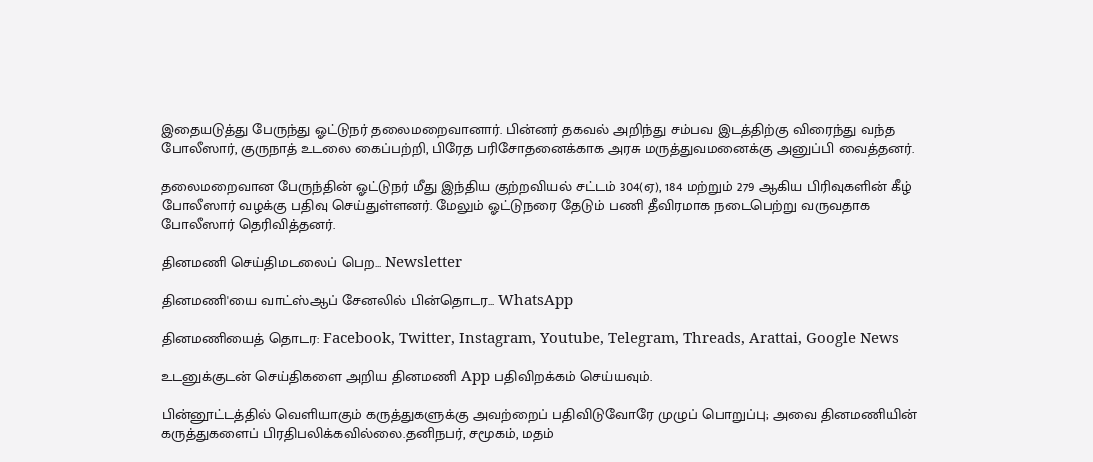இதையடுத்து பேருந்து ஓட்டுநர் தலைமறைவானார். பின்னர் தகவல் அறிந்து சம்பவ இடத்திற்கு விரைந்து வந்த போலீஸார், குருநாத் உடலை கைப்பற்றி, பிரேத பரிசோதனைக்காக அரசு மருத்துவமனைக்கு அனுப்பி வைத்தனர்.

தலைமறைவான பேருந்தின் ஓட்டுநர் மீது இந்திய குற்றவியல் சட்டம் 304(ஏ), 184 மற்றும் 279 ஆகிய பிரிவுகளின் கீழ் போலீஸார் வழக்கு பதிவு செய்துள்ளனர். மேலும் ஓட்டுநரை தேடும் பணி தீவிரமாக நடைபெற்று வருவதாக போலீஸார் தெரிவித்தனர்.

தினமணி செய்திமடலைப் பெற... Newsletter

தினமணி'யை வாட்ஸ்ஆப் சேனலில் பின்தொடர... WhatsApp

தினமணியைத் தொடர: Facebook, Twitter, Instagram, Youtube, Telegram, Threads, Arattai, Google News

உடனுக்குடன் செய்திகளை அறிய தினமணி App பதிவிறக்கம் செய்யவும்.

பின்னூட்டத்தில் வெளியாகும் கருத்துகளுக்கு அவற்றைப் பதிவிடுவோரே முழுப் பொறுப்பு; அவை தினமணியின் கருத்துகளைப் பிரதிபலிக்கவில்லை.தனிநபர், சமூகம், மதம்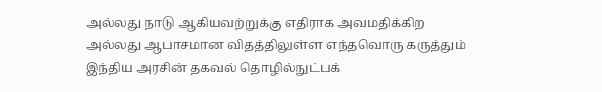அல்லது நாடு ஆகியவற்றுக்கு எதிராக அவமதிக்கிற அல்லது ஆபாசமான விதத்திலுள்ள எந்தவொரு கருத்தும் இந்திய அரசின் தகவல் தொழில்நுட்பக்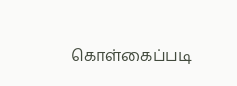கொள்கைப்படி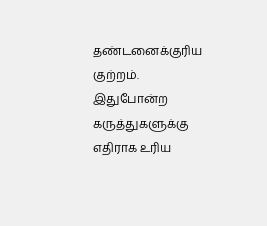தண்டனைக்குரிய குற்றம். இதுபோன்ற கருத்துகளுக்கு எதிராக உரிய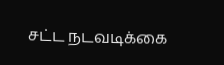சட்ட நடவடிக்கை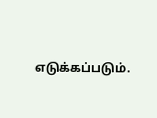எடுக்கப்படும்.